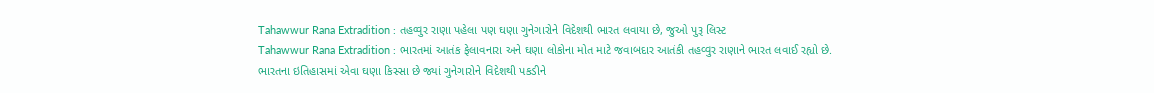Tahawwur Rana Extradition : તહવ્વુર રાણા પહેલા પણ ઘણા ગુનેગારોને વિદેશથી ભારત લવાયા છે, જુઓ પુરૂ લિસ્ટ
Tahawwur Rana Extradition : ભારતમાં આતંક ફેલાવનારા અને ઘણા લોકોના મોત માટે જવાબદાર આતંકી તહવ્વુર રાણાને ભારત લવાઈ રહ્યો છે.
ભારતના ઇતિહાસમાં એવા ઘણા કિસ્સા છે જ્યાં ગુનેગારોને વિદેશથી પકડીને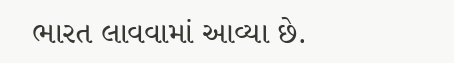ભારત લાવવામાં આવ્યા છે.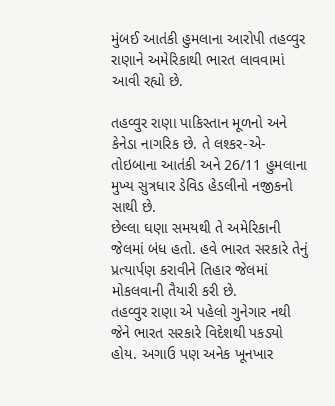મુંબઈ આતંકી હુમલાના આરોપી તહવ્વુર રાણાને અમેરિકાથી ભારત લાવવામાં આવી રહ્યો છે.

તહવ્વુર રાણા પાકિસ્તાન મૂળનો અને કેનેડા નાગરિક છે. તે લશ્કર-એ-તોઇબાના આતંકી અને 26/11 હુમલાના મુખ્ય સુત્રધાર ડેવિડ હેડલીનો નજીકનો સાથી છે.
છેલ્લા ઘણા સમયથી તે અમેરિકાની જેલમાં બંધ હતો. હવે ભારત સરકારે તેનું પ્રત્યાર્પણ કરાવીને તિહાર જેલમાં મોકલવાની તૈયારી કરી છે.
તહવ્વુર રાણા એ પહેલો ગુનેગાર નથી જેને ભારત સરકારે વિદેશથી પકડ્યો હોય. અગાઉ પણ અનેક ખૂનખાર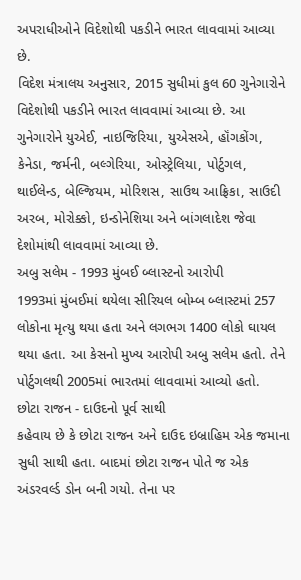અપરાધીઓને વિદેશોથી પકડીને ભારત લાવવામાં આવ્યા છે.
વિદેશ મંત્રાલય અનુસાર, 2015 સુધીમાં કુલ 60 ગુનેગારોને વિદેશોથી પકડીને ભારત લાવવામાં આવ્યા છે. આ ગુનેગારોને યુએઈ, નાઇજિરિયા, યુએસએ, હૉંગકોંગ, કેનેડા, જર્મની, બલ્ગેરિયા, ઓસ્ટ્રેલિયા, પોર્ટુગલ, થાઈલેન્ડ, બેલ્જિયમ, મોરિશસ, સાઉથ આફ્રિકા, સાઉદી અરબ, મોરોક્કો, ઇન્ડોનેશિયા અને બાંગલાદેશ જેવા દેશોમાંથી લાવવામાં આવ્યા છે.
અબુ સલેમ - 1993 મુંબઈ બ્લાસ્ટનો આરોપી
1993માં મુંબઈમાં થયેલા સીરિયલ બોમ્બ બ્લાસ્ટમાં 257 લોકોના મૃત્યુ થયા હતા અને લગભગ 1400 લોકો ઘાયલ થયા હતા. આ કેસનો મુખ્ય આરોપી અબુ સલેમ હતો. તેને પોર્ટુગલથી 2005માં ભારતમાં લાવવામાં આવ્યો હતો.
છોટા રાજન - દાઉદનો પૂર્વ સાથી
કહેવાય છે કે છોટા રાજન અને દાઉદ ઇબ્રાહિમ એક જમાના સુધી સાથી હતા. બાદમાં છોટા રાજન પોતે જ એક અંડરવર્લ્ડ ડોન બની ગયો. તેના પર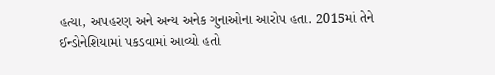હત્યા, અપહરણ અને અન્ય અનેક ગુનાઓના આરોપ હતા. 2015માં તેને ઈન્ડોનેશિયામાં પકડવામાં આવ્યો હતો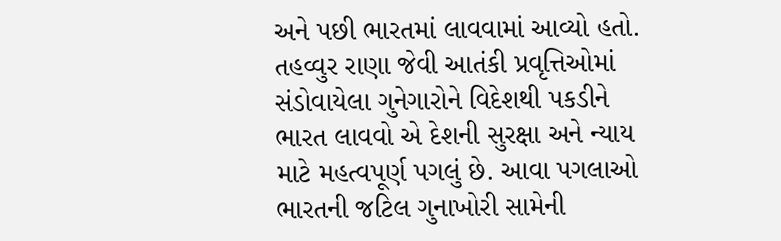અને પછી ભારતમાં લાવવામાં આવ્યો હતો.
તહવ્વુર રાણા જેવી આતંકી પ્રવૃત્તિઓમાં સંડોવાયેલા ગુનેગારોને વિદેશથી પકડીને ભારત લાવવો એ દેશની સુરક્ષા અને ન્યાય માટે મહત્વપૂર્ણ પગલું છે. આવા પગલાઓ ભારતની જટિલ ગુનાખોરી સામેની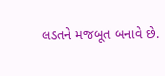લડતને મજબૂત બનાવે છે.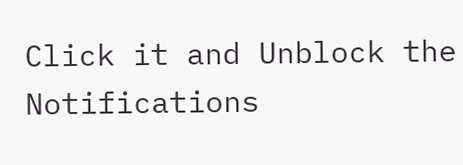Click it and Unblock the Notifications